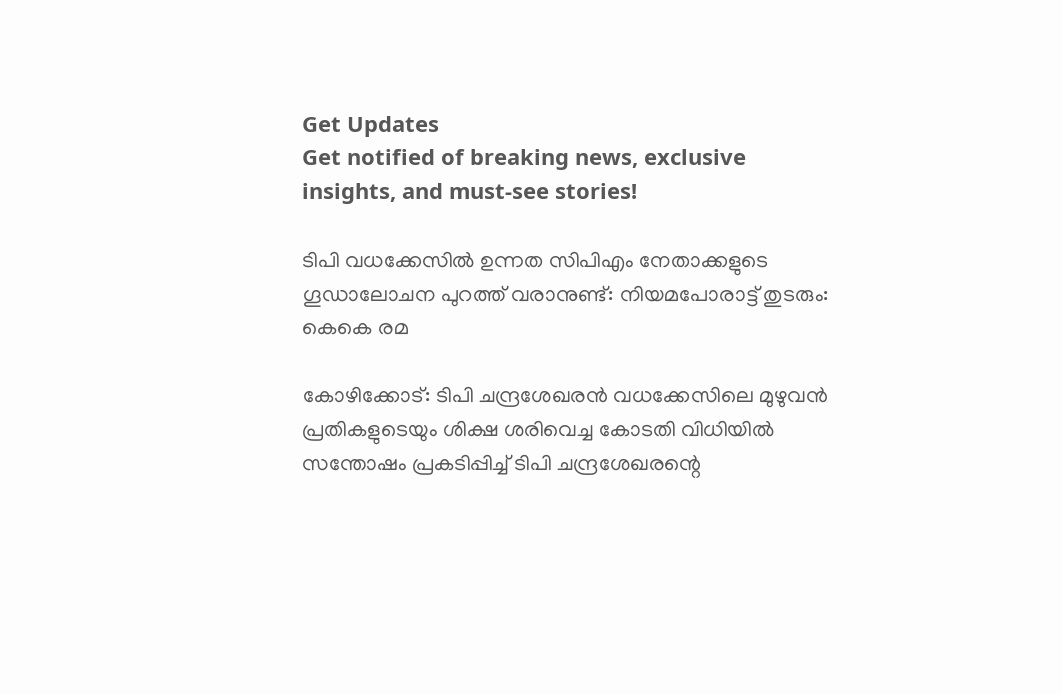Get Updates
Get notified of breaking news, exclusive insights, and must-see stories!

ടിപി വധക്കേസില്‍ ഉന്നത സിപിഎം നേതാക്കളുടെ ഗൂഡാലോചന പുറത്ത് വരാനുണ്ട്: നിയമപോരാട്ട് തുടരും: കെകെ രമ

കോഴിക്കോട്: ടിപി ചന്ദ്രശേഖരന്‍ വധക്കേസിലെ മുഴുവൻ പ്രതികളുടെയും ശിക്ഷ ശരിവെച്ച കോടതി വിധിയില്‍ സന്തോഷം പ്രകടിപ്പിച്ച് ടിപി ചന്ദ്രശേഖരന്റെ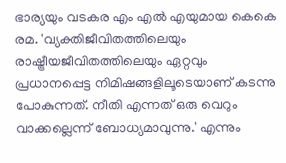ഭാര്യയും വടകര എം എല്‍ എയുമായ കെകെ രമ. 'വ്യക്തിജീവിതത്തിലെയും രാഷ്ട്രീയജീവിതത്തിലെയും ഏറ്റവും പ്രധാനപ്പെട്ട നിമിഷങ്ങളിലൂടെയാണ് കടന്നു പോകുന്നത്. നീതി എന്നത് ഒരു വെറും വാക്കല്ലെന്ന് ബോധ്യമാവുന്നു.' എന്നും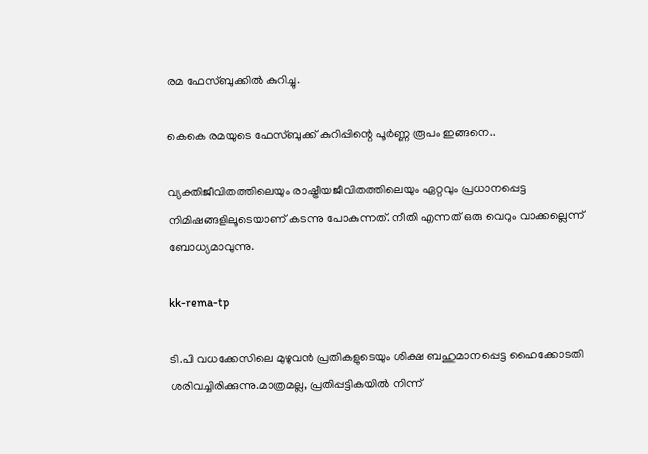രമ ഫേസ്ബുക്കില്‍ കുറിച്ചു.

കെകെ രമയുടെ ഫേസ്ബുക്ക് കുറിപ്പിന്റെ പൂർണ്ണ രൂപം ഇങ്ങനെ..

വ്യക്തിജീവിതത്തിലെയും രാഷ്ട്രീയജീവിതത്തിലെയും ഏറ്റവും പ്രധാനപ്പെട്ട നിമിഷങ്ങളിലൂടെയാണ് കടന്നു പോകുന്നത്. നീതി എന്നത് ഒരു വെറും വാക്കല്ലെന്ന് ബോധ്യമാവുന്നു.

kk-rema-tp

ടി.പി വധക്കേസിലെ മുഴുവൻ പ്രതികളുടെയും ശിക്ഷ ബഹുമാനപ്പെട്ട ഹൈക്കോടതി ശരിവച്ചിരിക്കുന്നു.മാത്രമല്ല, പ്രതിപ്പട്ടികയിൽ നിന്ന്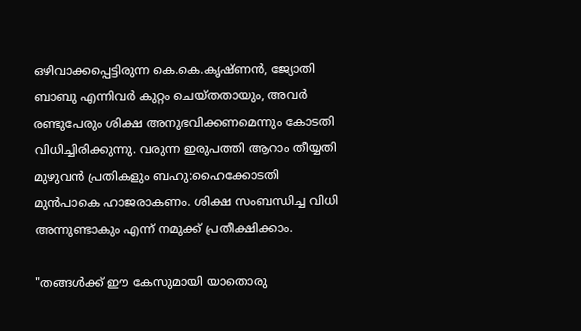ഒഴിവാക്കപ്പെട്ടിരുന്ന കെ.കെ.കൃഷ്ണൻ, ജ്യോതി ബാബു എന്നിവർ കുറ്റം ചെയ്തതായും, അവർ രണ്ടുപേരും ശിക്ഷ അനുഭവിക്കണമെന്നും കോടതി വിധിച്ചിരിക്കുന്നു. വരുന്ന ഇരുപത്തി ആറാം തീയ്യതി മുഴുവൻ പ്രതികളും ബഹു:ഹൈക്കോടതി മുൻപാകെ ഹാജരാകണം. ശിക്ഷ സംബന്ധിച്ച വിധി അന്നുണ്ടാകും എന്ന് നമുക്ക് പ്രതീക്ഷിക്കാം.

"തങ്ങൾക്ക് ഈ കേസുമായി യാതൊരു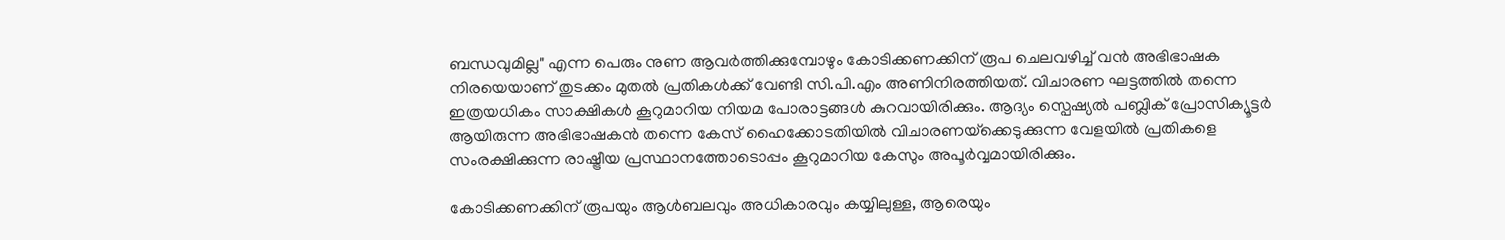ബന്ധവുമില്ല" എന്ന പെരും നുണ ആവർത്തിക്കുമ്പോഴും കോടിക്കണക്കിന് രൂപ ചെലവഴിച്ച് വൻ അഭിഭാഷക നിരയെയാണ് തുടക്കം മുതൽ പ്രതികൾക്ക് വേണ്ടി സി.പി.എം അണിനിരത്തിയത്. വിചാരണ ഘട്ടത്തിൽ തന്നെ ഇത്രയധികം സാക്ഷികൾ കൂറുമാറിയ നിയമ പോരാട്ടങ്ങൾ കുറവായിരിക്കും. ആദ്യം സ്പെഷ്യൽ പബ്ലിക് പ്രോസിക്യൂട്ടർ ആയിരുന്ന അഭിഭാഷകൻ തന്നെ കേസ് ഹൈക്കോടതിയിൽ വിചാരണയ്‌ക്കെടുക്കുന്ന വേളയിൽ പ്രതികളെ സംരക്ഷിക്കുന്ന രാഷ്ട്രീയ പ്രസ്ഥാനത്തോടൊപ്പം കൂറുമാറിയ കേസും അപൂർവ്വമായിരിക്കും.

കോടിക്കണക്കിന് രൂപയും ആൾബലവും അധികാരവും കയ്യിലുള്ള, ആരെയും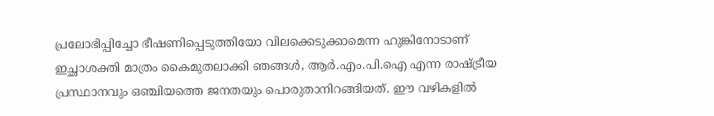പ്രലോഭിപ്പിച്ചോ ഭീഷണിപ്പെടുത്തിയോ വിലക്കെടുക്കാമെന്ന ഹുങ്കിനോടാണ് ഇച്ഛാശക്തി മാത്രം കൈമുതലാക്കി ഞങ്ങൾ, ആർ.എം.പി.ഐ എന്ന രാഷ്ട്രീയ പ്രസ്ഥാനവും ഒഞ്ചിയത്തെ ജനതയും പൊരുതാനിറങ്ങിയത്. ഈ വഴികളിൽ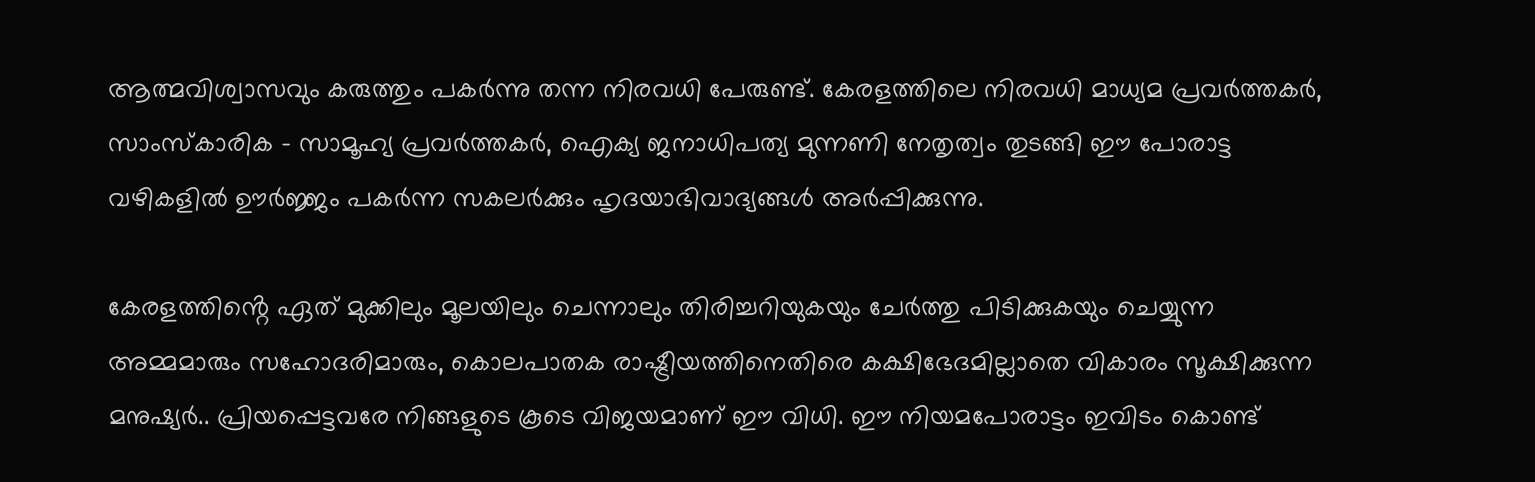ആത്മവിശ്വാസവും കരുത്തും പകർന്നു തന്ന നിരവധി പേരുണ്ട്. കേരളത്തിലെ നിരവധി മാധ്യമ പ്രവർത്തകർ, സാംസ്കാരിക - സാമൂഹ്യ പ്രവർത്തകർ, ഐക്യ ജനാധിപത്യ മുന്നണി നേതൃത്വം തുടങ്ങി ഈ പോരാട്ട വഴികളിൽ ഊർജ്ജം പകർന്ന സകലർക്കും ഹൃദയാഭിവാദ്യങ്ങൾ അർപ്പിക്കുന്നു.

കേരളത്തിൻ്റെ ഏത് മുക്കിലും മൂലയിലും ചെന്നാലും തിരിച്ചറിയുകയും ചേർത്തു പിടിക്കുകയും ചെയ്യുന്ന അമ്മമാരും സഹോദരിമാരും, കൊലപാതക രാഷ്ട്രീയത്തിനെതിരെ കക്ഷിഭേദമില്ലാതെ വികാരം സൂക്ഷിക്കുന്ന മനുഷ്യർ.. പ്രിയപ്പെട്ടവരേ നിങ്ങളുടെ കൂടെ വിജയമാണ് ഈ വിധി. ഈ നിയമപോരാട്ടം ഇവിടം കൊണ്ട്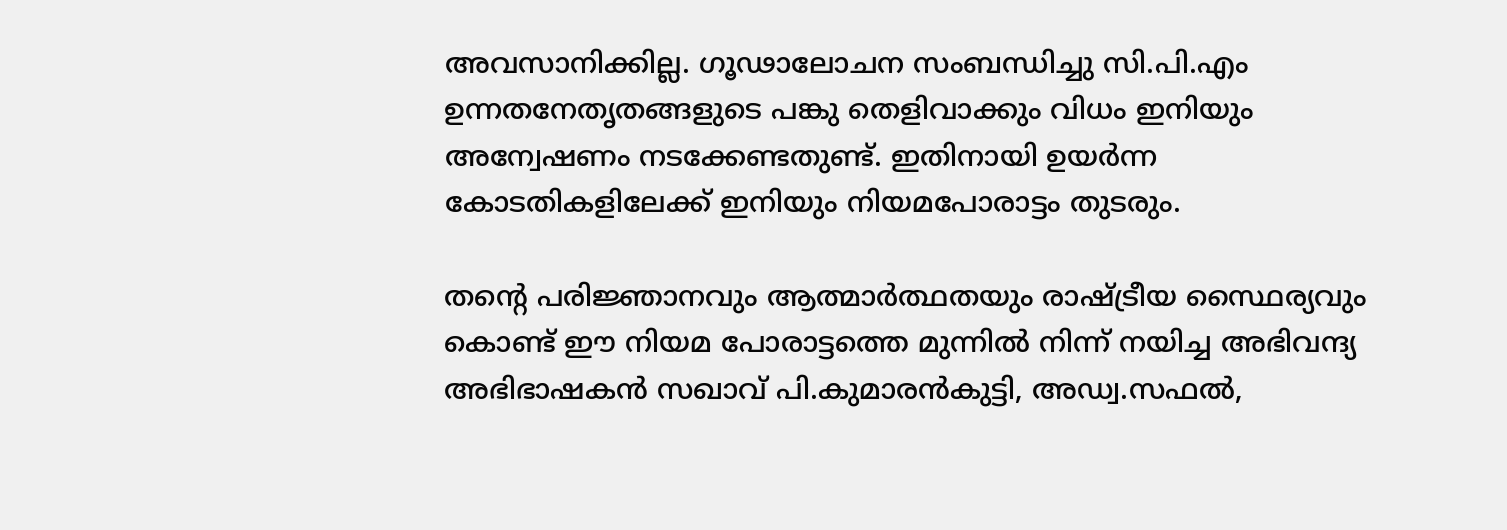അവസാനിക്കില്ല. ഗൂഢാലോചന സംബന്ധിച്ചു സി.പി.എം ഉന്നതനേതൃതങ്ങളുടെ പങ്കു തെളിവാക്കും വിധം ഇനിയും അന്വേഷണം നടക്കേണ്ടതുണ്ട്. ഇതിനായി ഉയർന്ന കോടതികളിലേക്ക് ഇനിയും നിയമപോരാട്ടം തുടരും.

തൻ്റെ പരിജ്ഞാനവും ആത്മാർത്ഥതയും രാഷ്ട്രീയ സ്ഥൈര്യവും കൊണ്ട് ഈ നിയമ പോരാട്ടത്തെ മുന്നിൽ നിന്ന് നയിച്ച അഭിവന്ദ്യ അഭിഭാഷകൻ സഖാവ് പി.കുമാരൻകുട്ടി, അഡ്വ.സഫൽ,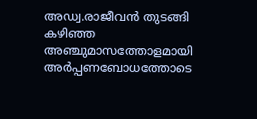അഡ്വ.രാജീവൻ തുടങ്ങി കഴിഞ്ഞ അഞ്ചുമാസത്തോളമായി അർപ്പണബോധത്തോടെ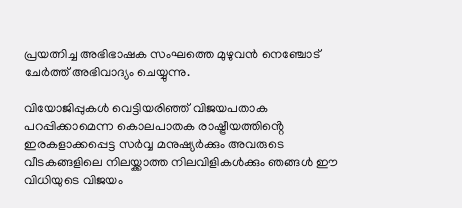പ്രയത്നിച്ച അഭിഭാഷക സംഘത്തെ മുഴുവൻ നെഞ്ചോട് ചേർത്ത് അഭിവാദ്യം ചെയ്യുന്നു.

വിയോജിപ്പുകൾ വെട്ടിയരിഞ്ഞ് വിജയപതാക പറപ്പിക്കാമെന്ന കൊലപാതക രാഷ്ട്രീയത്തിൻ്റെ ഇരകളാക്കപ്പെട്ട സർവ്വ മനുഷ്യർക്കും അവരുടെ വീടകങ്ങളിലെ നിലയ്ക്കാത്ത നിലവിളികൾക്കും ഞങ്ങൾ ഈ വിധിയുടെ വിജയം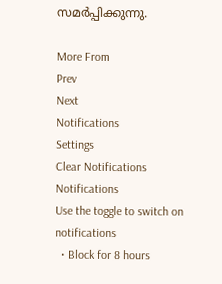സമർപ്പിക്കുന്നു.

More From
Prev
Next
Notifications
Settings
Clear Notifications
Notifications
Use the toggle to switch on notifications
  • Block for 8 hours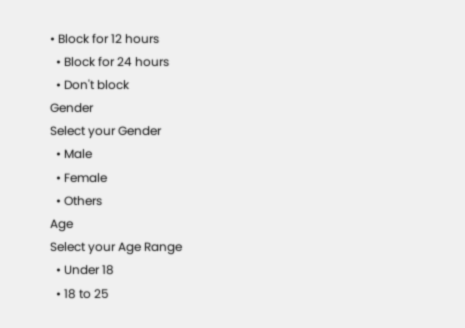• Block for 12 hours
  • Block for 24 hours
  • Don't block
Gender
Select your Gender
  • Male
  • Female
  • Others
Age
Select your Age Range
  • Under 18
  • 18 to 25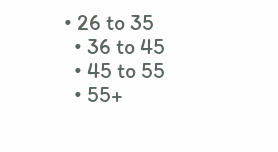• 26 to 35
  • 36 to 45
  • 45 to 55
  • 55+